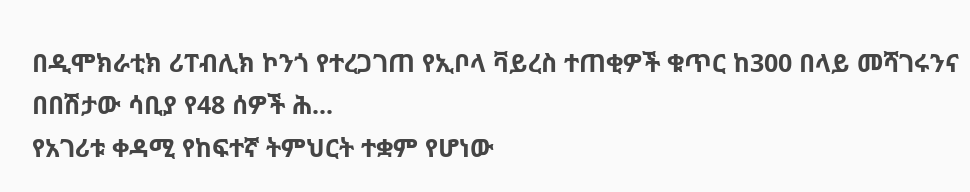በዲሞክራቲክ ሪፐብሊክ ኮንጎ የተረጋገጠ የኢቦላ ቫይረስ ተጠቂዎች ቁጥር ከ300 በላይ መሻገሩንና በበሽታው ሳቢያ የ48 ሰዎች ሕ...
የአገሪቱ ቀዳሚ የከፍተኛ ትምህርት ተቋም የሆነው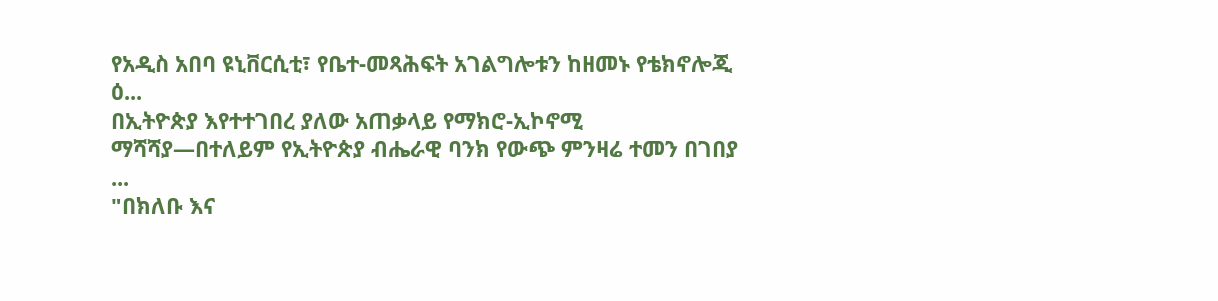የአዲስ አበባ ዩኒቨርሲቲ፣ የቤተ-መጻሕፍት አገልግሎቱን ከዘመኑ የቴክኖሎጂ ዕ...
በኢትዮጵያ እየተተገበረ ያለው አጠቃላይ የማክሮ-ኢኮኖሚ ማሻሻያ—በተለይም የኢትዮጵያ ብሔራዊ ባንክ የውጭ ምንዛሬ ተመን በገበያ ...
"በክለቡ እና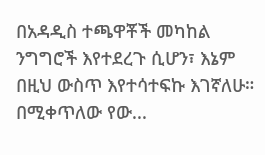በአዳዲስ ተጫዋቾች መካከል ንግግሮች እየተደረጉ ሲሆን፣ እኔም በዚህ ውስጥ እየተሳተፍኩ እገኛለሁ። በሚቀጥለው የው...